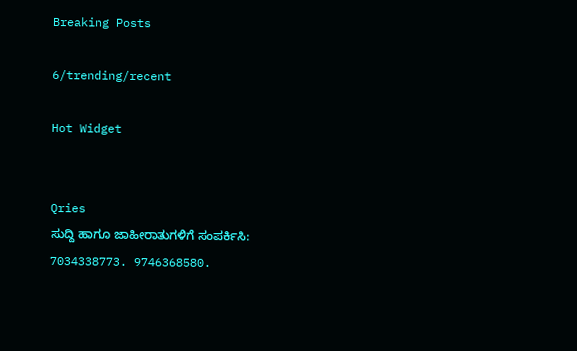Breaking Posts

6/trending/recent

Hot Widget


Qries
ಸುದ್ದಿ ಹಾಗೂ ಜಾಹೀರಾತುಗಳಿಗೆ ಸಂಪರ್ಕಿಸಿ: 7034338773. 9746368580.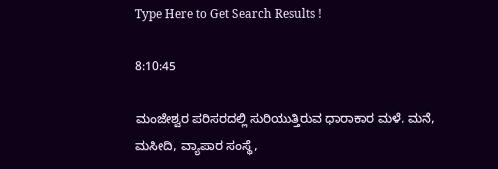Type Here to Get Search Results !

8:10:45

ಮಂಜೇಶ್ವರ ಪರಿಸರದಲ್ಲಿ ಸುರಿಯುತ್ತಿರುವ ಧಾರಾಕಾರ ಮಳೆ. ಮನೆ, ಮಸೀದಿ, ವ್ಯಾಪಾರ ಸಂಸ್ಥೆ,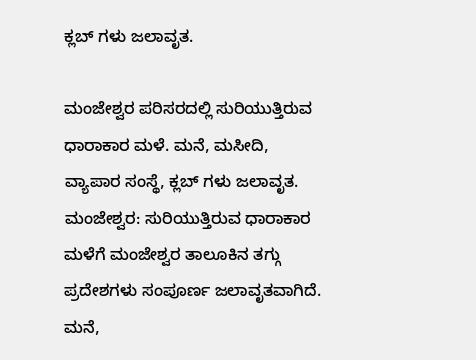ಕ್ಲಬ್ ಗಳು ಜಲಾವೃತ.

ಮಂಜೇಶ್ವರ ಪರಿಸರದಲ್ಲಿ ಸುರಿಯುತ್ತಿರುವ ಧಾರಾಕಾರ ಮಳೆ. ಮನೆ, ಮಸೀದಿ, ವ್ಯಾಪಾರ ಸಂಸ್ಥೆ, ಕ್ಲಬ್ ಗಳು ಜಲಾವೃತ.
ಮಂಜೇಶ್ವರ: ಸುರಿಯುತ್ತಿರುವ ಧಾರಾಕಾರ ಮಳೆಗೆ ಮಂಜೇಶ್ವರ ತಾಲೂಕಿನ ತಗ್ಗು ಪ್ರದೇಶಗಳು ಸಂಪೂರ್ಣ ಜಲಾವೃತವಾಗಿದೆ. ಮನೆ,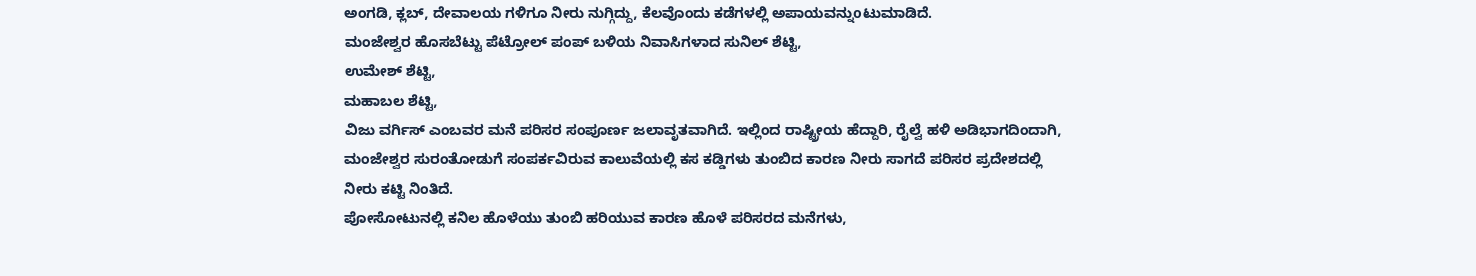ಅಂಗಡಿ, ಕ್ಲಬ್, ದೇವಾಲಯ ಗಳಿಗೂ ನೀರು ನುಗ್ಗಿದ್ದು, ಕೆಲವೊಂದು ಕಡೆಗಳಲ್ಲಿ ಅಪಾಯವನ್ನುoಟುಮಾಡಿದೆ.
ಮಂಜೇಶ್ವರ ಹೊಸಬೆಟ್ಟು ಪೆಟ್ರೋಲ್ ಪಂಪ್ ಬಳಿಯ ನಿವಾಸಿಗಳಾದ ಸುನಿಲ್ ಶೆಟ್ಟಿ,
ಉಮೇಶ್ ಶೆಟ್ಟಿ,
ಮಹಾಬಲ ಶೆಟ್ಟಿ,
ವಿಜು ವರ್ಗಿಸ್ ಎಂಬವರ ಮನೆ ಪರಿಸರ ಸಂಪೂರ್ಣ ಜಲಾವೃತವಾಗಿದೆ. ಇಲ್ಲಿಂದ ರಾಷ್ಟ್ರೀಯ ಹೆದ್ದಾರಿ, ರೈಲ್ವೆ ಹಳಿ ಅಡಿಭಾಗದಿಂದಾಗಿ, ಮಂಜೇಶ್ವರ ಸುರಂತೋಡುಗೆ ಸಂಪರ್ಕವಿರುವ ಕಾಲುವೆಯಲ್ಲಿ ಕಸ ಕಡ್ಡಿಗಳು ತುಂಬಿದ ಕಾರಣ ನೀರು ಸಾಗದೆ ಪರಿಸರ ಪ್ರದೇಶದಲ್ಲಿ ನೀರು ಕಟ್ಟಿ ನಿಂತಿದೆ.
ಪೋಸೋಟುನಲ್ಲಿ ಕನಿಲ ಹೊಳೆಯು ತುಂಬಿ ಹರಿಯುವ ಕಾರಣ ಹೊಳೆ ಪರಿಸರದ ಮನೆಗಳು,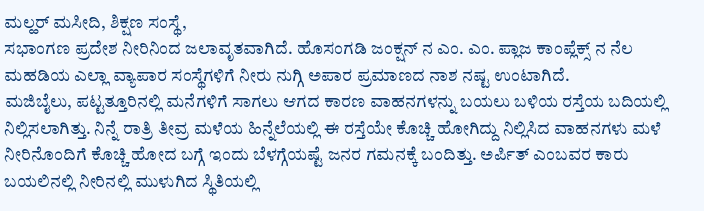ಮಲ್ಹರ್ ಮಸೀದಿ, ಶಿಕ್ಷಣ ಸಂಸ್ಥೆ,
ಸಭಾಂಗಣ ಪ್ರದೇಶ ನೀರಿನಿಂದ ಜಲಾವೃತವಾಗಿದೆ. ಹೊಸಂಗಡಿ ಜಂಕ್ಷನ್ ನ ಎಂ. ಎಂ. ಪ್ಲಾಜ ಕಾಂಪ್ಲೆಕ್ಸ್ ನ ನೆಲ ಮಹಡಿಯ ಎಲ್ಲಾ ವ್ಯಾಪಾರ ಸಂಸ್ಥೆಗಳಿಗೆ ನೀರು ನುಗ್ಗಿ ಅಪಾರ ಪ್ರಮಾಣದ ನಾಶ ನಷ್ಟ ಉಂಟಾಗಿದೆ.
ಮಜಿಬೈಲು, ಪಟ್ಟತ್ತೂರಿನಲ್ಲಿ ಮನೆಗಳಿಗೆ ಸಾಗಲು ಆಗದ ಕಾರಣ ವಾಹನಗಳನ್ನು ಬಯಲು ಬಳಿಯ ರಸ್ತೆಯ ಬದಿಯಲ್ಲಿ ನಿಲ್ಲಿಸಲಾಗಿತ್ತು. ನಿನ್ನೆ ರಾತ್ರಿ ತೀವ್ರ ಮಳೆಯ ಹಿನ್ನೆಲೆಯಲ್ಲಿ ಈ ರಸ್ತೆಯೇ ಕೊಚ್ಚಿ ಹೋಗಿದ್ದು ನಿಲ್ಲಿಸಿದ ವಾಹನಗಳು ಮಳೆ ನೀರಿನೊಂದಿಗೆ ಕೊಚ್ಚಿ ಹೋದ ಬಗ್ಗೆ ಇಂದು ಬೆಳಗ್ಗೆಯಷ್ಟೆ ಜನರ ಗಮನಕ್ಕೆ ಬಂದಿತ್ತು. ಅರ್ಪಿತ್ ಎಂಬವರ ಕಾರು ಬಯಲಿನಲ್ಲಿ ನೀರಿನಲ್ಲಿ ಮುಳುಗಿದ ಸ್ಥಿತಿಯಲ್ಲಿ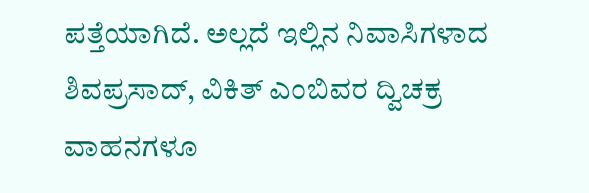ಪತ್ತೆಯಾಗಿದೆ. ಅಲ್ಲದೆ ಇಲ್ಲಿನ ನಿವಾಸಿಗಳಾದ ಶಿವಪ್ರಸಾದ್, ವಿಕಿತ್ ಎಂಬಿವರ ದ್ವಿಚಕ್ರ ವಾಹನಗಳೂ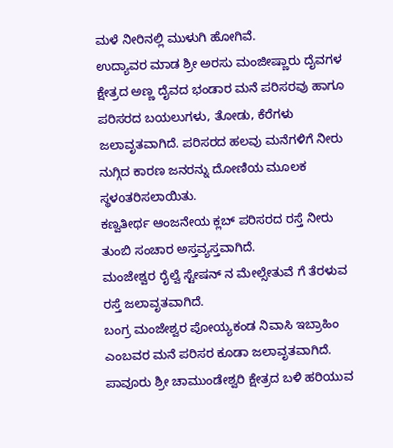ಮಳೆ ನೀರಿನಲ್ಲಿ ಮುಳುಗಿ ಹೋಗಿವೆ.
ಉದ್ಯಾವರ ಮಾಡ ಶ್ರೀ ಅರಸು ಮಂಜೀಷ್ಣಾರು ದೈವಗಳ ಕ್ಷೇತ್ರದ ಅಣ್ಣ ದೈವದ ಭಂಡಾರ ಮನೆ ಪರಿಸರವು ಹಾಗೂ ಪರಿಸರದ ಬಯಲುಗಳು, ತೋಡು, ಕೆರೆಗಳು ಜಲಾವೃತವಾಗಿದೆ. ಪರಿಸರದ ಹಲವು ಮನೆಗಳಿಗೆ ನೀರು ನುಗ್ಗಿದ ಕಾರಣ ಜನರನ್ನು ದೋಣಿಯ ಮೂಲಕ ಸ್ಥಳoತರಿಸಲಾಯಿತು.
ಕಣ್ವತೀರ್ಥ ಆಂಜನೇಯ ಕ್ಲಬ್ ಪರಿಸರದ ರಸ್ತೆ ನೀರು ತುಂಬಿ ಸಂಚಾರ ಅಸ್ತವ್ಯಸ್ತವಾಗಿದೆ.
ಮಂಜೇಶ್ವರ ರೈಲ್ವೆ ಸ್ಟೇಷನ್ ನ ಮೇಲ್ಸೇತುವೆ ಗೆ ತೆರಳುವ ರಸ್ತೆ ಜಲಾವೃತವಾಗಿದೆ.
ಬಂಗ್ರ ಮಂಜೇಶ್ವರ ಪೋಯ್ಯಕಂಡ ನಿವಾಸಿ ಇಬ್ರಾಹಿಂ ಎಂಬವರ ಮನೆ ಪರಿಸರ ಕೂಡಾ ಜಲಾವೃತವಾಗಿದೆ.
ಪಾವೂರು ಶ್ರೀ ಚಾಮುಂಡೇಶ್ವರಿ ಕ್ಷೇತ್ರದ ಬಳಿ ಹರಿಯುವ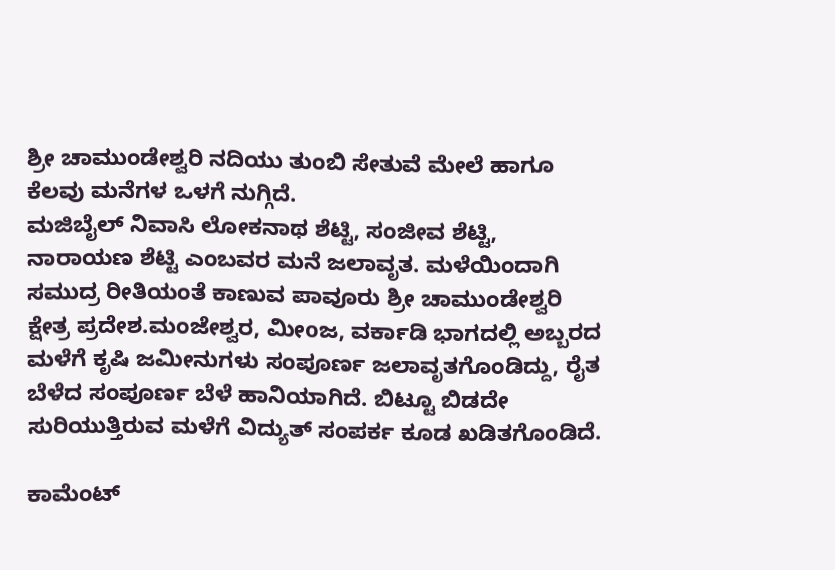ಶ್ರೀ ಚಾಮುಂಡೇಶ್ವರಿ ನದಿಯು ತುಂಬಿ ಸೇತುವೆ ಮೇಲೆ ಹಾಗೂ ಕೆಲವು ಮನೆಗಳ ಒಳಗೆ ನುಗ್ಗಿದೆ.
ಮಜಿಬೈಲ್ ನಿವಾಸಿ ಲೋಕನಾಥ ಶೆಟ್ಟಿ, ಸಂಜೀವ ಶೆಟ್ಟಿ, ನಾರಾಯಣ ಶೆಟ್ಟಿ ಎಂಬವರ ಮನೆ ಜಲಾವೃತ. ಮಳೆಯಿಂದಾಗಿ ಸಮುದ್ರ ರೀತಿಯಂತೆ ಕಾಣುವ ಪಾವೂರು ಶ್ರೀ ಚಾಮುಂಡೇಶ್ವರಿ ಕ್ಷೇತ್ರ ಪ್ರದೇಶ.ಮಂಜೇಶ್ವರ, ಮೀoಜ, ವರ್ಕಾಡಿ ಭಾಗದಲ್ಲಿ ಅಬ್ಬರದ ಮಳೆಗೆ ಕೃಷಿ ಜಮೀನುಗಳು ಸಂಪೂರ್ಣ ಜಲಾವೃತಗೊಂಡಿದ್ದು, ರೈತ ಬೆಳೆದ ಸಂಪೂರ್ಣ ಬೆಳೆ ಹಾನಿಯಾಗಿದೆ. ಬಿಟ್ಟೂ ಬಿಡದೇ ಸುರಿಯುತ್ತಿರುವ ಮಳೆಗೆ ವಿದ್ಯುತ್ ಸಂಪರ್ಕ ಕೂಡ ಖಡಿತಗೊಂಡಿದೆ.

ಕಾಮೆಂಟ್‌‌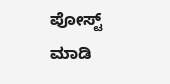ಪೋಸ್ಟ್‌ ಮಾಡಿ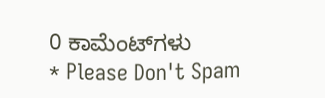0 ಕಾಮೆಂಟ್‌ಗಳು
* Please Don't Spam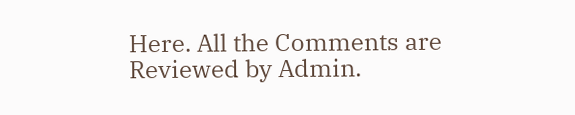Here. All the Comments are Reviewed by Admin.